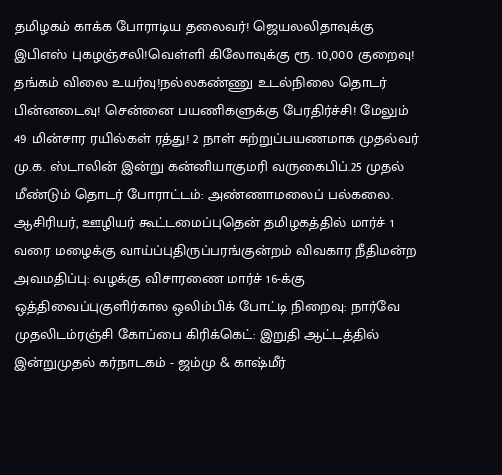தமிழகம் காக்க போராடிய தலைவர்! ஜெயலலிதாவுக்கு இபிஎஸ் புகழஞ்சலி!வெள்ளி கிலோவுக்கு ரூ. 10,000 குறைவு! தங்கம் விலை உயர்வு!நல்லகண்ணு உடல்நிலை தொடர் பின்னடைவு! சென்னை பயணிகளுக்கு பேரதிர்ச்சி! மேலும் 49 மின்சார ரயில்கள் ரத்து! 2 நாள் சுற்றுப்பயணமாக முதல்வர் மு.க. ஸ்டாலின் இன்று கன்னியாகுமரி வருகைபிப்.25 முதல் மீண்டும் தொடர் போராட்டம்: அண்ணாமலைப் பல்கலை. ஆசிரியர், ஊழியர் கூட்டமைப்புதென் தமிழகத்தில் மார்ச் 1 வரை மழைக்கு வாய்ப்புதிருப்பரங்குன்றம் விவகார நீதிமன்ற அவமதிப்பு: வழக்கு விசாரணை மார்ச் 16-க்கு ஒத்திவைப்புகுளிர்கால ஒலிம்பிக் போட்டி நிறைவு: நார்வே முதலிடம்ரஞ்சி கோப்பை கிரிக்கெட்: இறுதி ஆட்டத்தில் இன்றுமுதல் கர்நாடகம் - ஜம்மு & காஷ்மீர்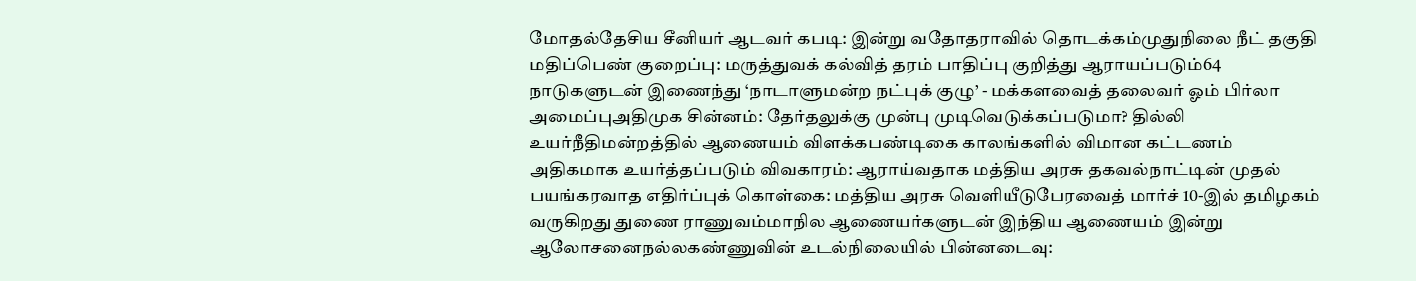மோதல்தேசிய சீனியர் ஆடவர் கபடி: இன்று வதோதராவில் தொடக்கம்முதுநிலை நீட் தகுதி மதிப்பெண் குறைப்பு: மருத்துவக் கல்வித் தரம் பாதிப்பு குறித்து ஆராயப்படும்64 நாடுகளுடன் இணைந்து ‘நாடாளுமன்ற நட்புக் குழு’ - மக்களவைத் தலைவர் ஓம் பிர்லா அமைப்புஅதிமுக சின்னம்: தேர்தலுக்கு முன்பு முடிவெடுக்கப்படுமா? தில்லி உயர்நீதிமன்றத்தில் ஆணையம் விளக்கபண்டிகை காலங்களில் விமான கட்டணம் அதிகமாக உயர்த்தப்படும் விவகாரம்: ஆராய்வதாக மத்திய அரசு தகவல்நாட்டின் முதல் பயங்கரவாத எதிர்ப்புக் கொள்கை: மத்திய அரசு வெளியீடுபேரவைத் மார்ச் 10-இல் தமிழகம் வருகிறது துணை ராணுவம்மாநில ஆணையர்களுடன் இந்திய ஆணையம் இன்று ஆலோசனைநல்லகண்ணுவின் உடல்நிலையில் பின்னடைவு: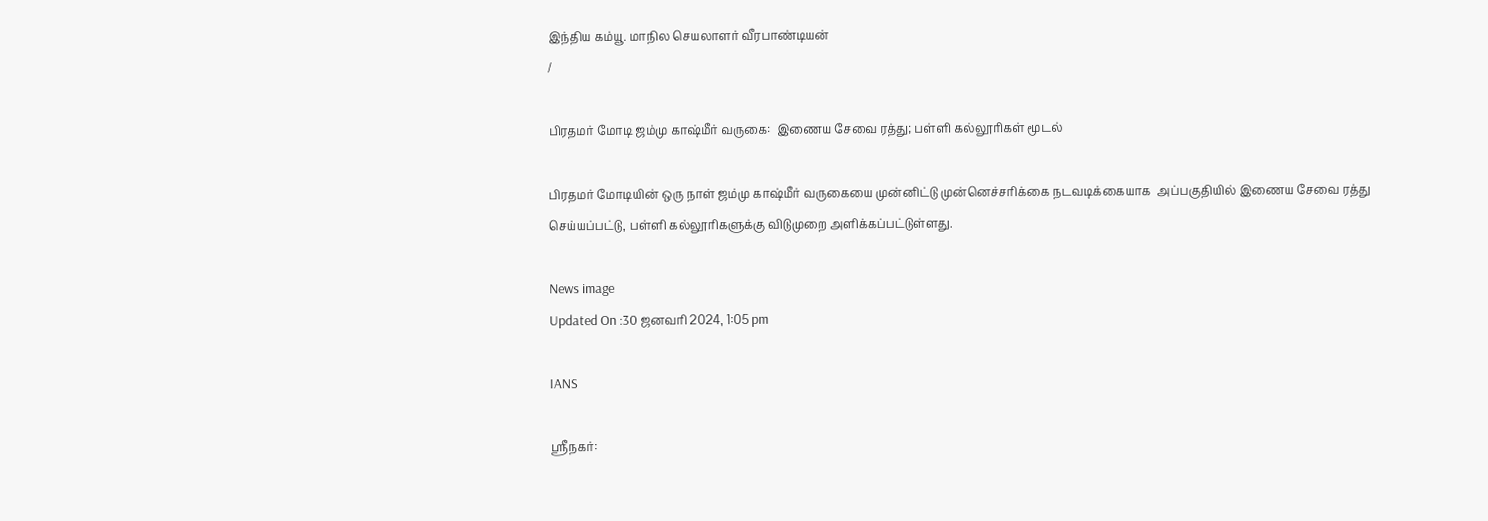இந்திய கம்யூ. மாநில செயலாளர் வீரபாண்டியன்
/

பிரதமர் மோடி ஜம்மு காஷ்மீர் வருகை:  இணைய சேவை ரத்து; பள்ளி கல்லூரிகள் மூடல்

பிரதமர் மோடியின் ஒரு நாள் ஜம்மு காஷ்மீர் வருகையை முன்னிட்டு முன்னெச்சரிக்கை நடவடிக்கையாக  அப்பகுதியில் இணைய சேவை ரத்து செய்யப்பட்டு, பள்ளி கல்லூரிகளுக்கு விடுமுறை அளிக்கப்பட்டுள்ளது.

News image
Updated On :30 ஜனவரி 2024, 1:05 pm

IANS

ஸ்ரீநகர்: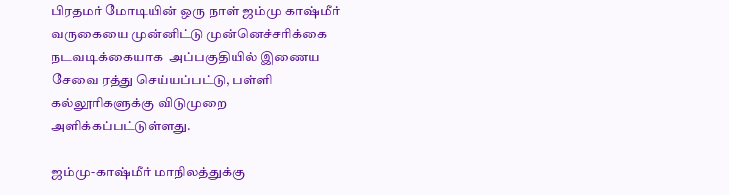பிரதமர் மோடியின் ஒரு நாள் ஜம்மு காஷ்மீர் வருகையை முன்னிட்டு முன்னெச்சரிக்கை நடவடிக்கையாக  அப்பகுதியில் இணைய சேவை ரத்து செய்யப்பட்டு, பள்ளி கல்லூரிகளுக்கு விடுமுறை அளிக்கப்பட்டுள்ளது.

ஜம்மு-காஷ்மீர் மாநிலத்துக்கு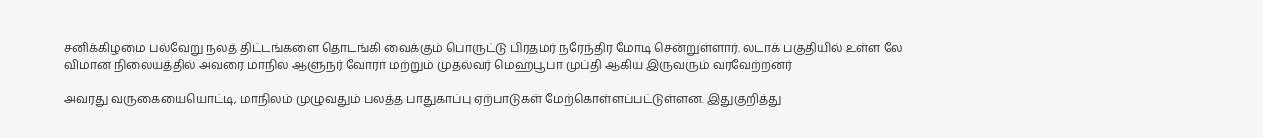சனிக்கிழமை பல்வேறு நலத் திட்டங்களை தொடங்கி வைக்கும் பொருட்டு பிரதமர் நரேந்திர மோடி சென்றுள்ளார். லடாக் பகுதியில் உள்ள லே விமான நிலையத்தில் அவரை மாநில ஆளுநர் வோரா மற்றும் முதல்வர் மெஹபூபா முப்தி ஆகிய இருவரும் வரவேற்றனர்

அவரது வருகையையொட்டி, மாநிலம் முழுவதும் பலத்த பாதுகாப்பு ஏற்பாடுகள் மேற்கொள்ளப்பட்டுள்ளன. இதுகுறித்து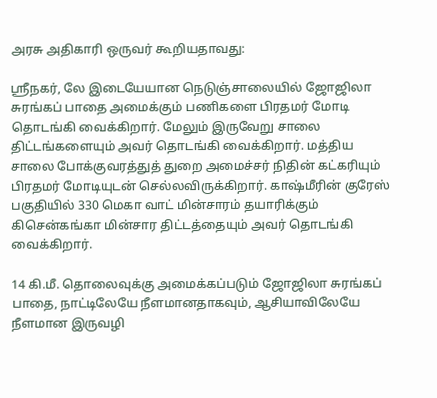அரசு அதிகாரி ஒருவர் கூறியதாவது:

ஸ்ரீநகர், லே இடையேயான நெடுஞ்சாலையில் ஜோஜிலா சுரங்கப் பாதை அமைக்கும் பணிகளை பிரதமர் மோடி தொடங்கி வைக்கிறார். மேலும் இருவேறு சாலை திட்டங்களையும் அவர் தொடங்கி வைக்கிறார். மத்திய சாலை போக்குவரத்துத் துறை அமைச்சர் நிதின் கட்கரியும் பிரதமர் மோடியுடன் செல்லவிருக்கிறார். காஷ்மீரின் குரேஸ் பகுதியில் 330 மெகா வாட் மின்சாரம் தயாரிக்கும் கிசென்கங்கா மின்சார திட்டத்தையும் அவர் தொடங்கி வைக்கிறார்.

14 கி.மீ. தொலைவுக்கு அமைக்கப்படும் ஜோஜிலா சுரங்கப் பாதை, நாட்டிலேயே நீளமானதாகவும், ஆசியாவிலேயே நீளமான இருவழி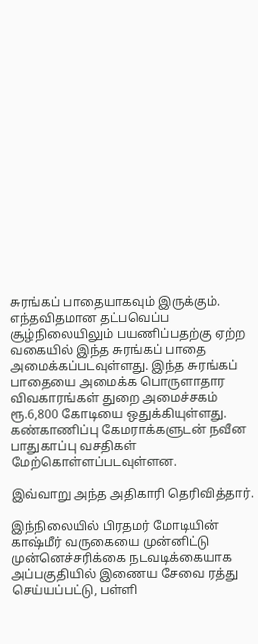சுரங்கப் பாதையாகவும் இருக்கும். எந்தவிதமான தட்பவெப்ப சூழ்நிலையிலும் பயணிப்பதற்கு ஏற்ற வகையில் இந்த சுரங்கப் பாதை அமைக்கப்படவுள்ளது. இந்த சுரங்கப் பாதையை அமைக்க பொருளாதார விவகாரங்கள் துறை அமைச்சகம் ரூ.6,800 கோடியை ஒதுக்கியுள்ளது. கண்காணிப்பு கேமராக்களுடன் நவீன பாதுகாப்பு வசதிகள் மேற்கொள்ளப்படவுள்ளன.

இவ்வாறு அந்த அதிகாரி தெரிவித்தார்.

இந்நிலையில் பிரதமர் மோடியின் காஷ்மீர் வருகையை முன்னிட்டு முன்னெச்சரிக்கை நடவடிக்கையாக  அப்பகுதியில் இணைய சேவை ரத்து செய்யப்பட்டு, பள்ளி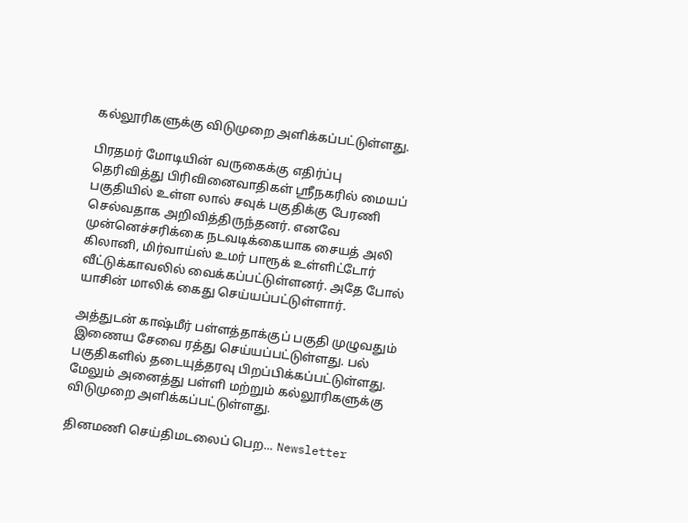கல்லூரிகளுக்கு விடுமுறை அளிக்கப்பட்டுள்ளது.

பிரதமர் மோடியின் வருகைக்கு எதிர்ப்பு தெரிவித்து பிரிவினைவாதிகள் ஸ்ரீநகரில் மையப் பகுதியில் உள்ள லால் சவுக் பகுதிக்கு பேரணி செல்வதாக அறிவித்திருந்தனர். எனவே முன்னெச்சரிக்கை நடவடிக்கையாக சையத் அலி கிலானி, மிர்வாய்ஸ் உமர் பாரூக் உள்ளிட்டோர் வீட்டுக்காவலில் வைக்கப்பட்டுள்ளனர். அதே போல் யாசின் மாலிக் கைது செய்யப்பட்டுள்ளார்.

அத்துடன் காஷ்மீர் பள்ளத்தாக்குப் பகுதி முழுவதும் இணைய சேவை ரத்து செய்யப்பட்டுள்ளது. பல் பகுதிகளில் தடையுத்தரவு பிறப்பிக்கப்பட்டுள்ளது. மேலும் அனைத்து பள்ளி மற்றும் கல்லூரிகளுக்கு விடுமுறை அளிக்கப்பட்டுள்ளது.

தினமணி செய்திமடலைப் பெற... Newsletter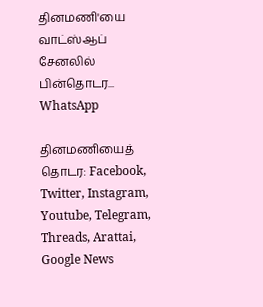தினமணி'யை வாட்ஸ்ஆப் சேனலில் பின்தொடர... WhatsApp

தினமணியைத் தொடர: Facebook, Twitter, Instagram, Youtube, Telegram, Threads, Arattai, Google News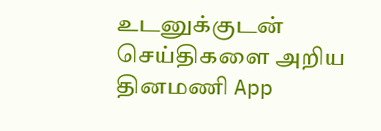உடனுக்குடன் செய்திகளை அறிய தினமணி App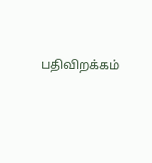பதிவிறக்கம்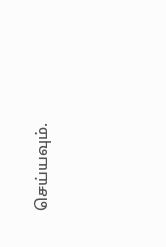செய்யவும்.